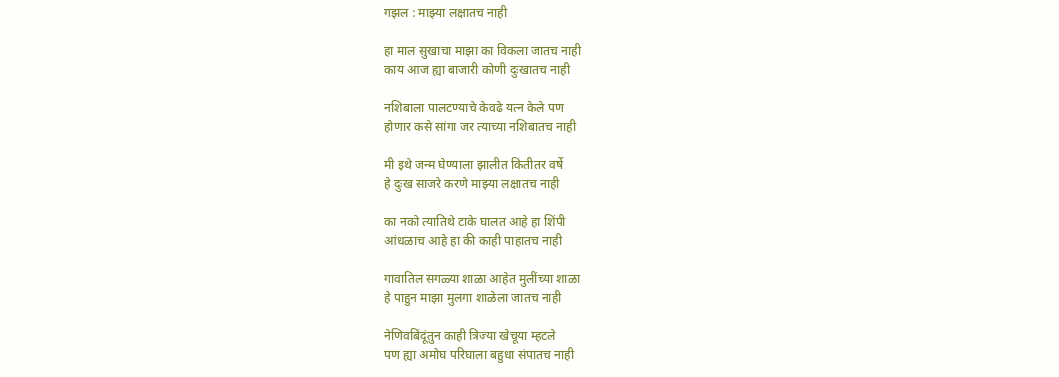गझल : माझ्या लक्षातच नाही

हा माल सुखाचा माझा का विकला जातच नाही
काय आज ह्या बाजारी कोणी दुःखातच नाही

नशिबाला पालटण्याचे केवढे यत्न केले पण
होणार कसे सांगा जर त्याच्या नशिबातच नाही

मी इथे जन्म घेण्याला झालीत कितीतर वर्षे
हे दुःख साजरे करणे माझ्या लक्षातच नाही

का नको त्यातिथे टाके घालत आहे हा शिंपी
आंधळाच आहे हा की काही पाहातच नाही

गावातिल सगळ्या शाळा आहेत मुलींच्या शाळा
हे पाहुन माझा मुलगा शाळेला जातच नाही

नेणिवबिंदूंतुन काही त्रिज्या खेचूया म्हटले
पण ह्या अमोघ परिघाला बहुधा संपातच नाही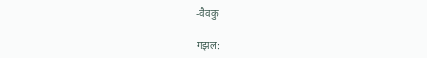-वैवकु

गझल: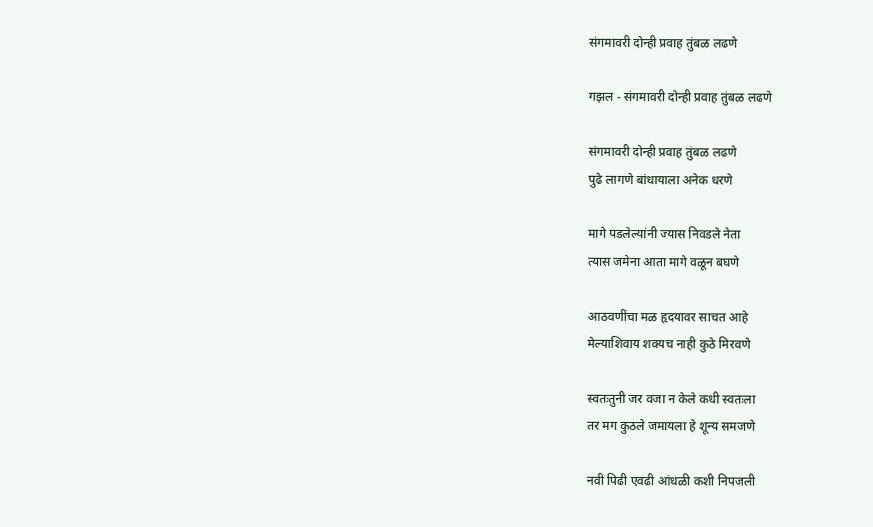संगमावरी दोन्ही प्रवाह तुंबळ लढणे

गझल - संगमावरी दोन्ही प्रवाह तुंबळ लढणे

संगमावरी दोन्ही प्रवाह तुंबळ लढणे
पुढे लागणे बांधायाला अनेक धरणे

मागे पडलेल्यांनी ज्यास निवडले नेता
त्यास जमेना आता मागे वळून बघणे

आठवणींचा मळ हृदयावर साचत आहे
मेल्याशिवाय शक्यच नाही कुठे मिरवणे

स्वतःतुनी जर वजा न केले कधी स्वतःला
तर मग कुठले जमायला हे शून्य समजणे

नवी पिढी एवढी आंधळी कशी निपजली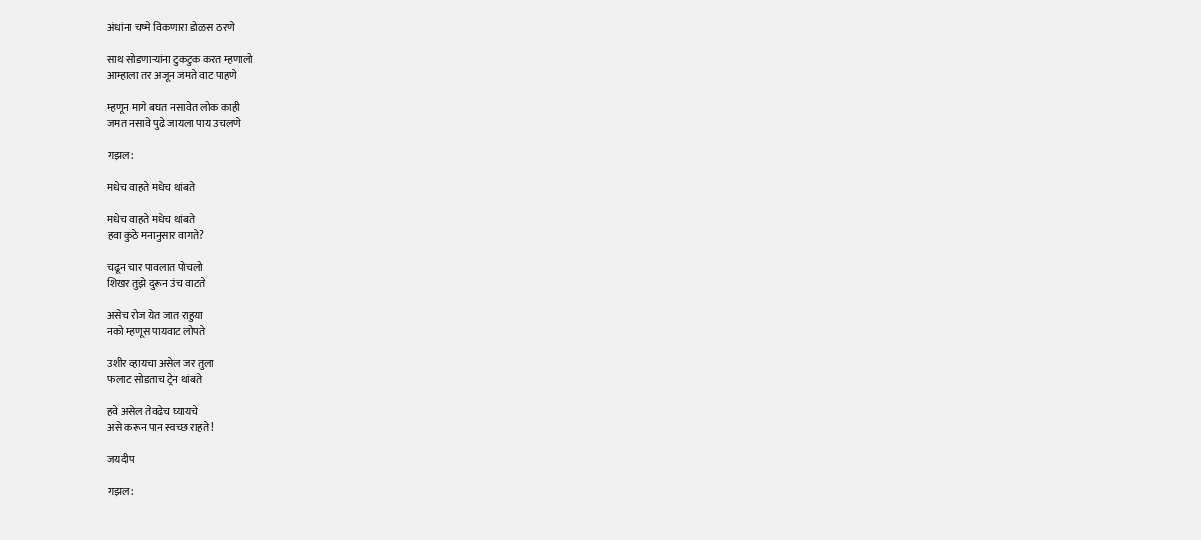अंधांना चष्मे विकणारा डोळस ठरणे

साथ सोडणार्‍यांना टुकटुक करत म्हणालो
आम्हाला तर अजून जमते वाट पाहणे

म्हणून मागे बघत नसावेत लोक काही
जमत नसावे पुढे जायला पाय उचलणे

गझल:

मधेच वाहते मधेच थांबते

मधेच वाहते मधेच थांबते
हवा कुठे मनानुसार वागते?

चढून चार पावलात पोचलो
शिखर तुझे दुरून उंच वाटते

असेच रोज येत जात राहुया
नको म्हणूस पायवाट लोपते

उशीर व्हायचा असेल जर तुला
फलाट सोडताच ट्रेन थांबते

हवे असेल तेवढेच घ्यायचे
असे करून पान स्वच्छ राहते!

जयदीप

गझल: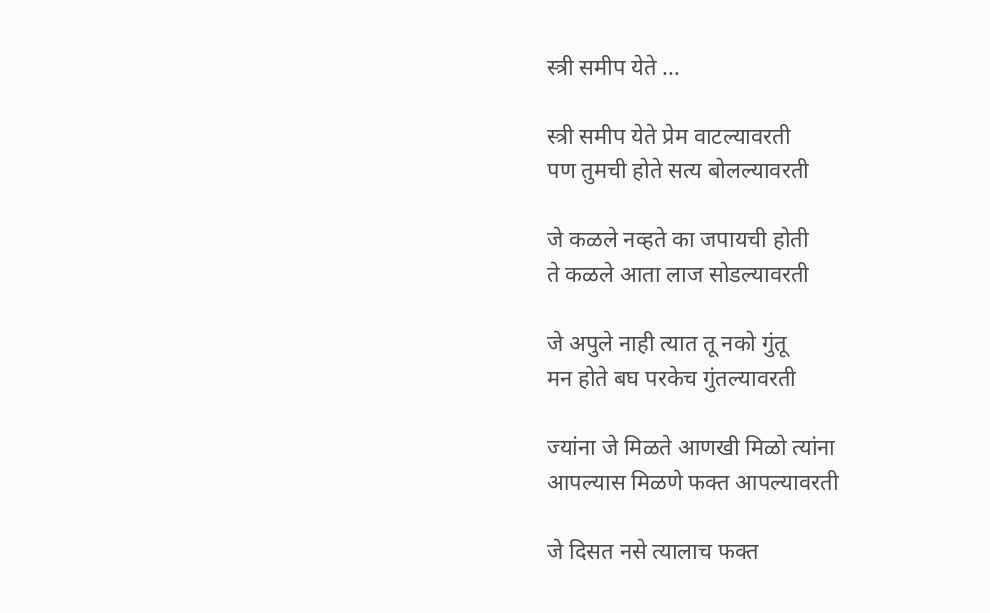स्त्री समीप येते ...

स्त्री समीप येते प्रेम वाटल्यावरती
पण तुमची होते सत्य बोलल्यावरती

जे कळले नव्हते का जपायची होती
ते कळले आता लाज सोडल्यावरती

जे अपुले नाही त्यात तू नको गुंतू
मन होते बघ परकेच गुंतल्यावरती

ज्यांना जे मिळते आणखी मिळो त्यांना
आपल्यास मिळणे फक्त आपल्यावरती

जे दिसत नसे त्यालाच फक्त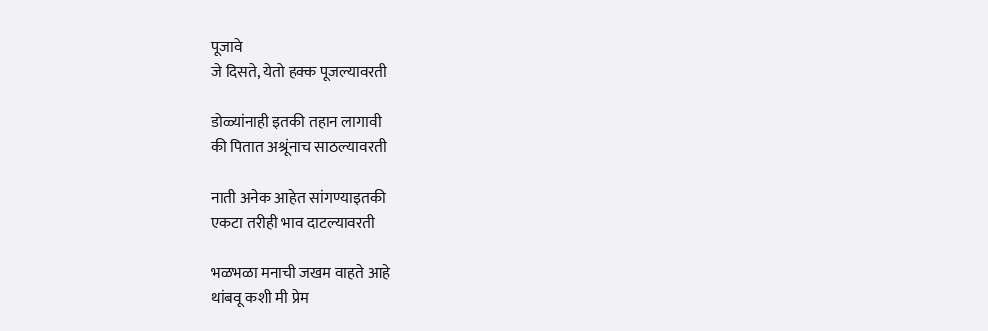पूजावे
जे दिसते, येतो हक्क पूजल्यावरती

डोळ्यांनाही इतकी तहान लागावी
की पितात अश्रूंनाच साठल्यावरती

नाती अनेक आहेत सांगण्याइतकी
एकटा तरीही भाव दाटल्यावरती

भळभळा मनाची जखम वाहते आहे
थांबवू कशी मी प्रेम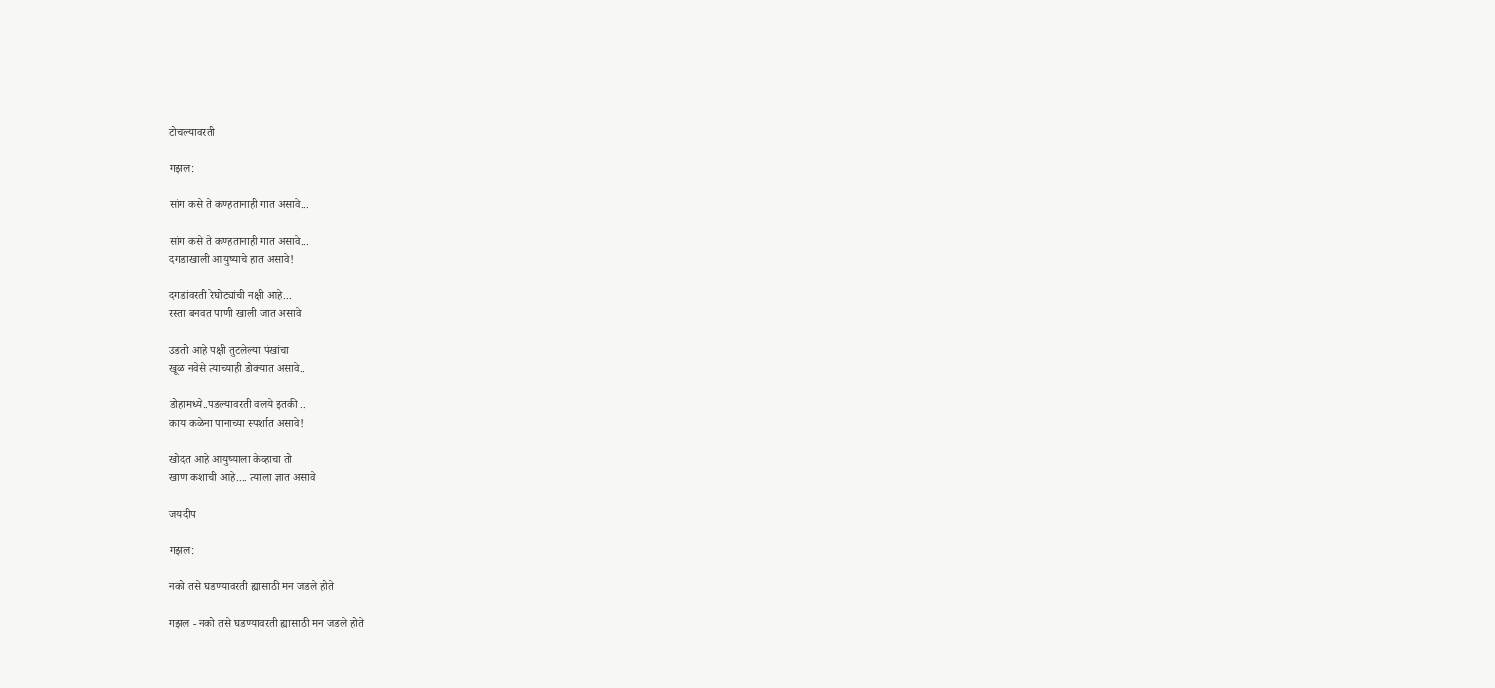टोचल्यावरती

गझल:

सांग कसे ते कण्हतानाही गात असावे...

सांग कसे ते कण्हतानाही गात असावे...
दगडाखाली आयुष्याचे हात असावे!

दगडांवरती रेघोट्यांची नक्षी आहे...
रस्ता बनवत पाणी खाली जात असावे

उडतो आहे पक्षी तुटलेल्या पंखांचा
खूळ नवेसे त्याच्याही डोक्यात असावे..

डोहामध्ये..पडल्यावरती वलये इतकी ..
काय कळेना पानाच्या स्पर्शात असावे!

खोदत आहे आयुष्याला केव्हाचा तो
खाण कशाची आहे.... त्याला ज्ञात असावे

जयदीप

गझल:

नको तसे घडण्यावरती ह्यासाठी मन जडले होते

गझल - नको तसे घडण्यावरती ह्यासाठी मन जडले होते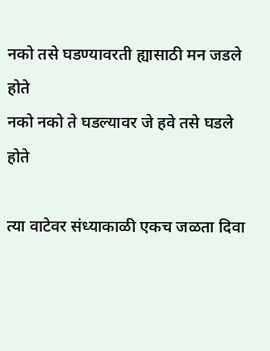नको तसे घडण्यावरती ह्यासाठी मन जडले होते
नको नको ते घडल्यावर जे हवे तसे घडले होते

त्या वाटेवर संध्याकाळी एकच जळता दिवा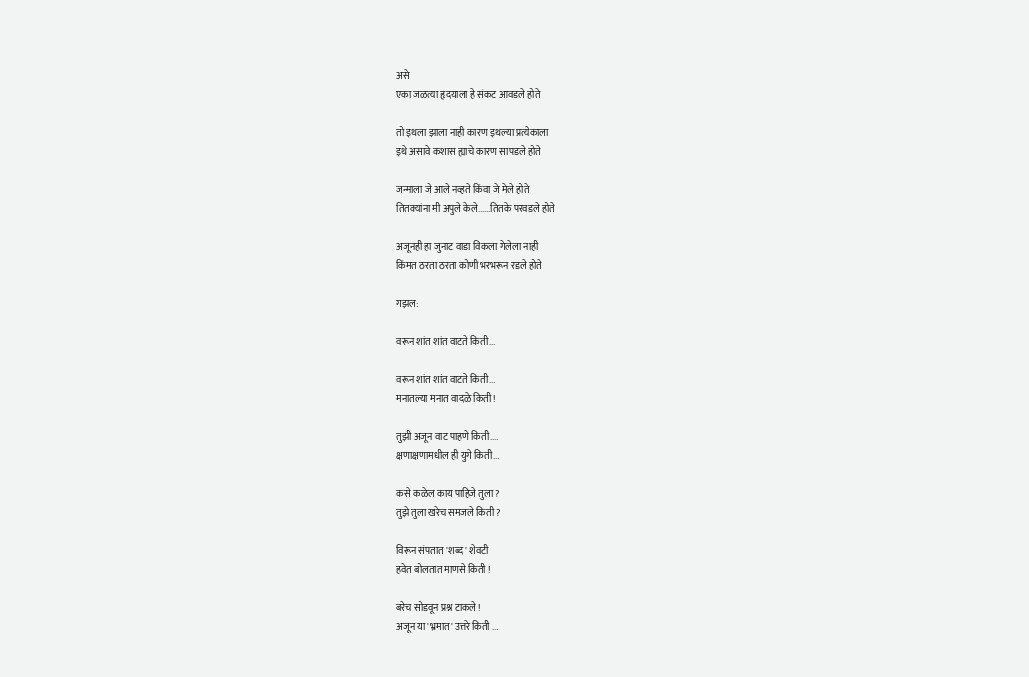असे
एका जळत्या हृदयाला हे संकट आवडले होते

तो इथला झाला नाही कारण इथल्या प्रत्येकाला
इथे असावे कशास ह्याचे कारण सापडले होते

जन्माला जे आले नव्हते किंवा जे मेले होते
तितक्यांना मी अपुले केले......तितके परवडले होते

अजूनही हा जुनाट वाडा विकला गेलेला नाही
किंमत ठरता ठरता कोणी भरभरून रडले होते

गझल:

वरून शांत शांत वाटते किती...

वरून शांत शांत वाटते किती...
मनातल्या मनात वादळे किती !

तुझी अजून वाट पाहणे किती....
क्षणाक्षणामधील ही युगे किती...

कसे कळेल काय पाहिजे तुला?
तुझे तुला खरेच समजले किती?

विरून संपतात 'शब्द' शेवटी
हवेत बोलतात माणसे किती !

बरेच सोडवून प्रश्न टाकले !
अजून या 'भ्रमात' उत्तरे किती ...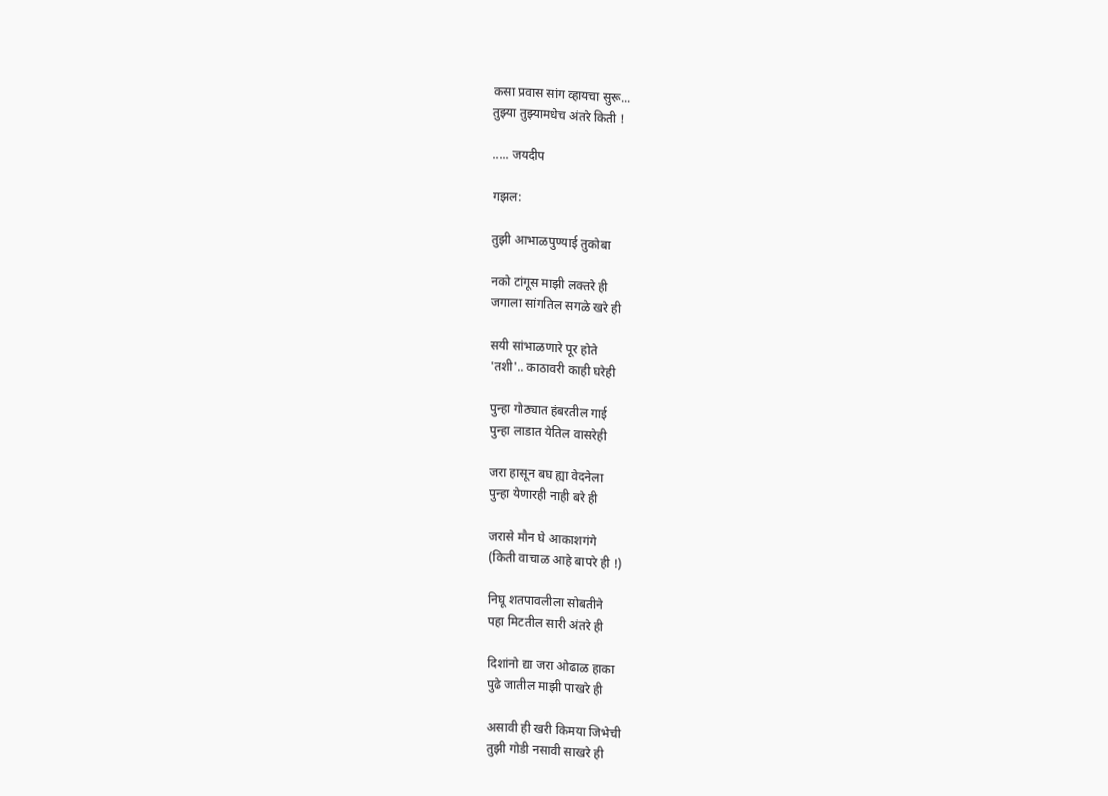कसा प्रवास सांग व्हायचा सुरू...
तुझ्या तुझ्यामधेच अंतरे किती !

..... जयदीप

गझल:

तुझी आभाळपुण्याई तुकोबा

नको टांगूस माझी लक्तरे ही
जगाला सांगतिल सगळे खरे ही

सयी सांभाळणारे पूर होते
'तशी'.. काठावरी काही घरेही

पुन्हा गोठ्यात हंबरतील गाई
पुन्हा लाडात येतिल वासरेही

जरा हासून बघ ह्या वेदनेला
पुन्हा येणारही नाही बरे ही

जरासे मौन घे आकाशगंगे
(किती वाचाळ आहे बापरे ही !)

निघू शतपावलीला सोबतीने
पहा मिटतील सारी अंतरे ही

दिशांनो द्या जरा ओढाळ हाका
पुढे जातील माझी पाखरे ही

असावी ही खरी किमया जिभेची
तुझी गोडी नसावी साखरे ही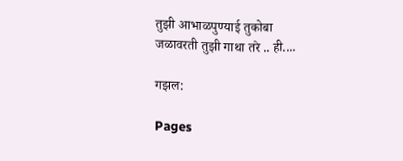तुझी आभाळपुण्याई तुकोबा
जळावरती तुझी गाथा तरे .. ही....

गझल:

Pages